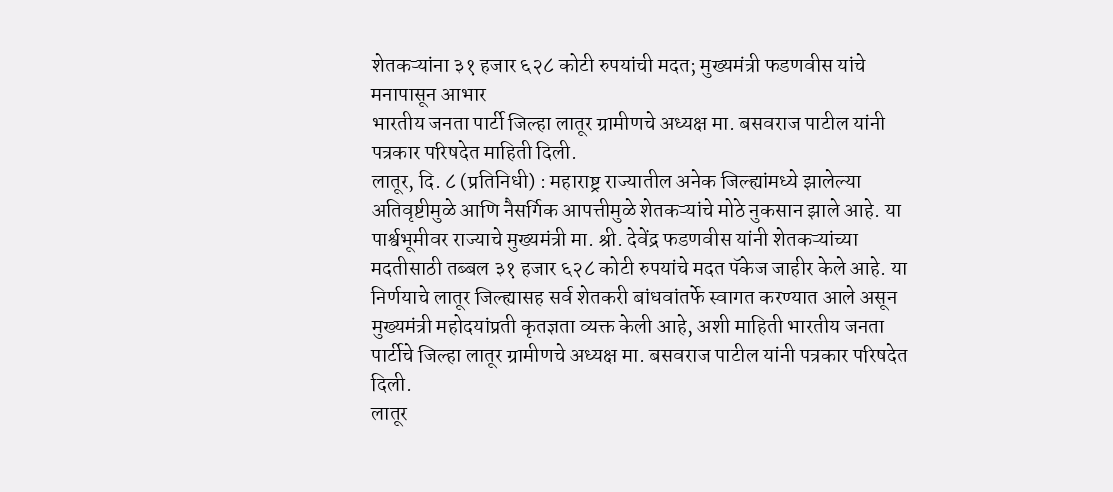शेतकऱ्यांना ३१ हजार ६२८ कोटी रुपयांची मदत; मुख्यमंत्री फडणवीस यांचे मनापासून आभार
भारतीय जनता पार्टी जिल्हा लातूर ग्रामीणचे अध्यक्ष मा. बसवराज पाटील यांनी पत्रकार परिषदेत माहिती दिली.
लातूर, दि. ८ (प्रतिनिधी) : महाराष्ट्र राज्यातील अनेक जिल्ह्यांमध्ये झालेल्या अतिवृष्टीमुळे आणि नैसर्गिक आपत्तीमुळे शेतकऱ्यांचे मोठे नुकसान झाले आहे. या पार्श्वभूमीवर राज्याचे मुख्यमंत्री मा. श्री. देवेंद्र फडणवीस यांनी शेतकऱ्यांच्या मदतीसाठी तब्बल ३१ हजार ६२८ कोटी रुपयांचे मदत पॅकेज जाहीर केले आहे. या निर्णयाचे लातूर जिल्ह्यासह सर्व शेतकरी बांधवांतर्फे स्वागत करण्यात आले असून मुख्यमंत्री महोदयांप्रती कृतज्ञता व्यक्त केली आहे, अशी माहिती भारतीय जनता पार्टीचे जिल्हा लातूर ग्रामीणचे अध्यक्ष मा. बसवराज पाटील यांनी पत्रकार परिषदेत दिली.
लातूर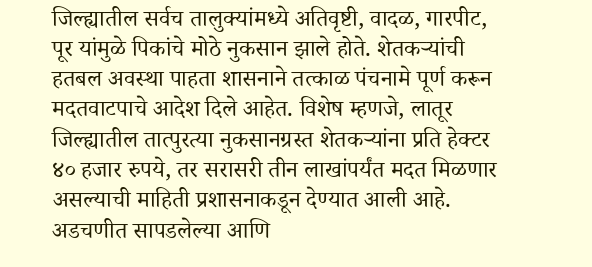जिल्ह्यातील सर्वच तालुक्यांमध्ये अतिवृष्टी, वादळ, गारपीट, पूर यांमुळे पिकांचे मोठे नुकसान झाले होते. शेतकऱ्यांची हतबल अवस्था पाहता शासनाने तत्काळ पंचनामे पूर्ण करून मदतवाटपाचे आदेश दिले आहेत. विशेष म्हणजे, लातूर जिल्ह्यातील तात्पुरत्या नुकसानग्रस्त शेतकऱ्यांना प्रति हेक्टर ४० हजार रुपये, तर सरासरी तीन लाखांपर्यंत मदत मिळणार असल्याची माहिती प्रशासनाकडून देण्यात आली आहे.
अडचणीत सापडलेल्या आणि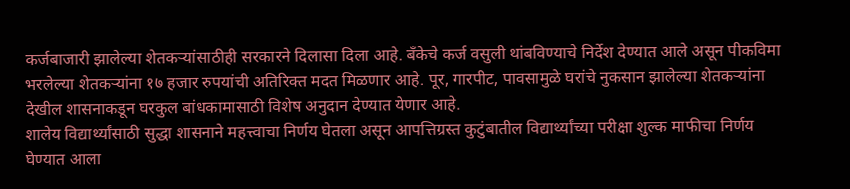कर्जबाजारी झालेल्या शेतकऱ्यांसाठीही सरकारने दिलासा दिला आहे. बँकेचे कर्ज वसुली थांबविण्याचे निर्देश देण्यात आले असून पीकविमा भरलेल्या शेतकऱ्यांना १७ हजार रुपयांची अतिरिक्त मदत मिळणार आहे. पूर, गारपीट, पावसामुळे घरांचे नुकसान झालेल्या शेतकऱ्यांना देखील शासनाकडून घरकुल बांधकामासाठी विशेष अनुदान देण्यात येणार आहे.
शालेय विद्यार्थ्यांसाठी सुद्धा शासनाने महत्त्वाचा निर्णय घेतला असून आपत्तिग्रस्त कुटुंबातील विद्यार्थ्यांच्या परीक्षा शुल्क माफीचा निर्णय घेण्यात आला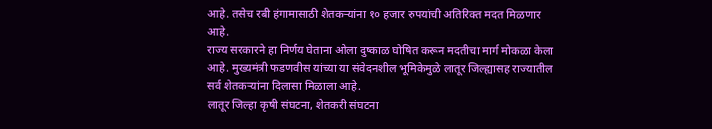आहे. तसेच रबी हंगामासाठी शेतकऱ्यांना १० हजार रुपयांची अतिरिक्त मदत मिळणार आहे.
राज्य सरकारने हा निर्णय घेताना ओला दुष्काळ घोषित करून मदतीचा मार्ग मोकळा केला आहे. मुख्यमंत्री फडणवीस यांच्या या संवेदनशील भूमिकेमुळे लातूर जिल्ह्यासह राज्यातील सर्व शेतकऱ्यांना दिलासा मिळाला आहे.
लातूर जिल्हा कृषी संघटना, शेतकरी संघटना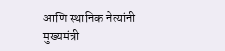आणि स्थानिक नेत्यांनी मुख्यमंत्री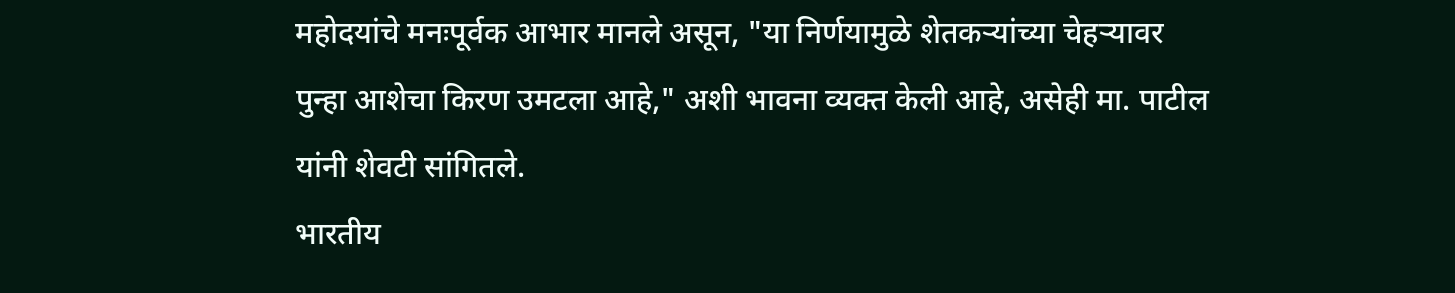महोदयांचे मनःपूर्वक आभार मानले असून, "या निर्णयामुळे शेतकऱ्यांच्या चेहऱ्यावर पुन्हा आशेचा किरण उमटला आहे," अशी भावना व्यक्त केली आहे, असेही मा. पाटील यांनी शेवटी सांगितले.
भारतीय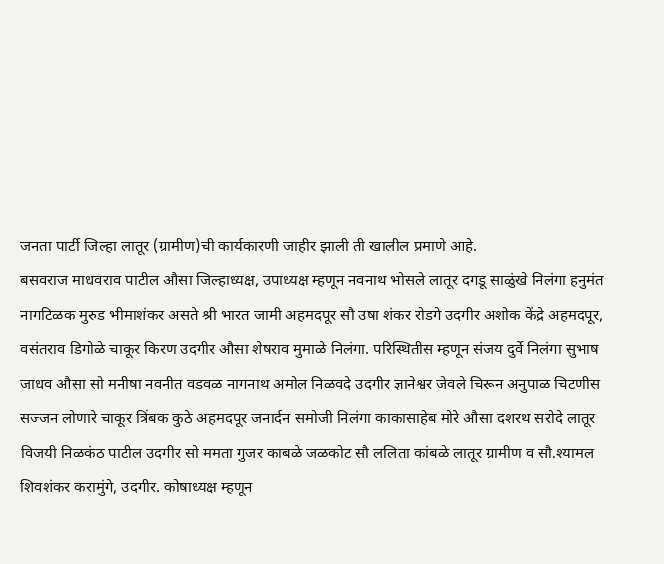जनता पार्टी जिल्हा लातूर (ग्रामीण)ची कार्यकारणी जाहीर झाली ती खालील प्रमाणे आहे.
बसवराज माधवराव पाटील औसा जिल्हाध्यक्ष, उपाध्यक्ष म्हणून नवनाथ भोसले लातूर दगडू साळुंखे निलंगा हनुमंत नागटिळक मुरुड भीमाशंकर असते श्री भारत जामी अहमदपूर सौ उषा शंकर रोडगे उदगीर अशोक केंद्रे अहमदपूर, वसंतराव डिगोळे चाकूर किरण उदगीर औसा शेषराव मुमाळे निलंगा. परिस्थितीस म्हणून संजय दुर्वे निलंगा सुभाष जाधव औसा सो मनीषा नवनीत वडवळ नागनाथ अमोल निळवदे उदगीर ज्ञानेश्वर जेवले चिरून अनुपाळ चिटणीस सज्जन लोणारे चाकूर त्रिंबक कुठे अहमदपूर जनार्दन समोजी निलंगा काकासाहेब मोरे औसा दशरथ सरोदे लातूर विजयी निळकंठ पाटील उदगीर सो ममता गुजर काबळे जळकोट सौ ललिता कांबळे लातूर ग्रामीण व सौ.श्यामल शिवशंकर करामुंगे, उदगीर. कोषाध्यक्ष म्हणून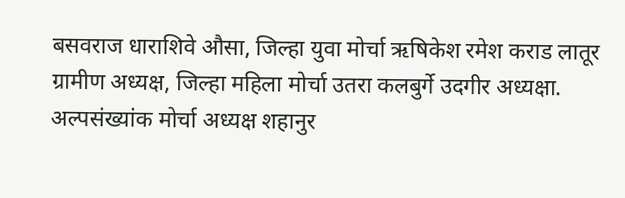बसवराज धाराशिवे औसा, जिल्हा युवा मोर्चा ऋषिकेश रमेश कराड लातूर ग्रामीण अध्यक्ष, जिल्हा महिला मोर्चा उतरा कलबुर्गे उदगीर अध्यक्षा. अल्पसंख्यांक मोर्चा अध्यक्ष शहानुर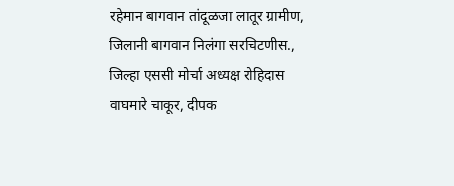रहेमान बागवान तांदूळजा लातूर ग्रामीण, जिलानी बागवान निलंगा सरचिटणीस., जिल्हा एससी मोर्चा अध्यक्ष रोहिदास वाघमारे चाकूर, दीपक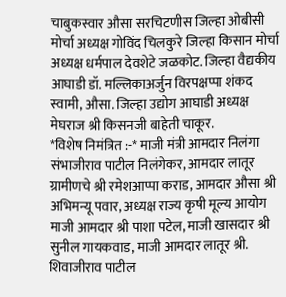चाबुकस्वार औसा सरचिटणीस जिल्हा ओबीसी मोर्चा अध्यक्ष गोविंद चिलकुरे जिल्हा किसान मोर्चा अध्यक्ष धर्मपाल देवशेटे जळकोट. जिल्हा वैद्यकीय आघाडी डॉ. मल्लिकाअर्जुन विरपक्षप्पा शंकद स्वामी, औसा. जिल्हा उद्योग आघाडी अध्यक्ष मेघराज श्री किसनजी बाहेती चाकूर.
*विशेष निमंत्रित :-* माजी मंत्री आमदार निलंगा संभाजीराव पाटील निलंगेकर, आमदार लातूर ग्रामीणचे श्री रमेशआप्पा कराड, आमदार औसा श्री अभिमन्यू पवार, अध्यक्ष राज्य कृषी मूल्य आयोग माजी आमदार श्री पाशा पटेल, माजी खासदार श्री सुनील गायकवाड, माजी आमदार लातूर श्री. शिवाजीराव पाटील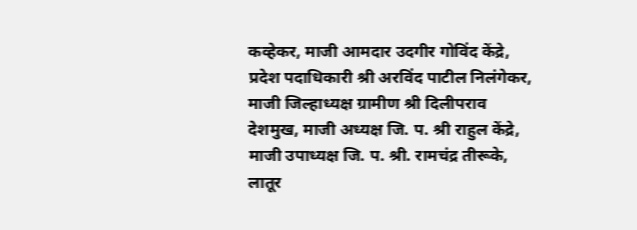कव्हेकर, माजी आमदार उदगीर गोविंद केंद्रे, प्रदेश पदाधिकारी श्री अरविंद पाटील निलंगेकर, माजी जिल्हाध्यक्ष ग्रामीण श्री दिलीपराव देशमुख, माजी अध्यक्ष जि. प. श्री राहुल केंद्रे, माजी उपाध्यक्ष जि. प. श्री. रामचंद्र तीरूके, लातूर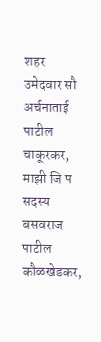शहर उमेदवार सौ अर्चनाताई पाटील चाकूरकर, माझी जि प सदस्य बसवराज पाटील कौळखेडकर,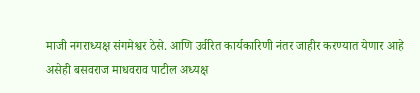माजी नगराध्यक्ष संगमेश्वर ठेसे. आणि उर्वरित कार्यकारिणी नंतर जाहीर करण्यात येणार आहे असेही बसवराज माधवराव पाटील अध्यक्ष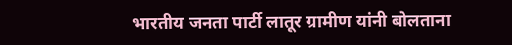भारतीय जनता पार्टी लातूर ग्रामीण यांनी बोलताना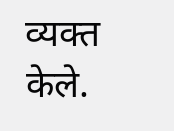व्यक्त केले.